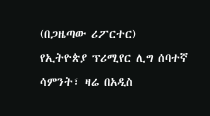(በጋዜጣው ሪፖርተር)
የኢትዮጵያ ፕሪሚየር ሊግ ሰባተኛ ሳምንት፣ ዛሬ በአዲስ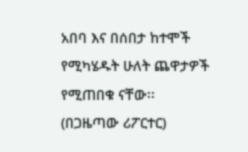አበባ እና በሰበታ ከተሞች የሚካሄዱት ሁለት ጨዋታዎች የሚጠበቁ ናቸው፡፡
(በጋዜጣው ሪፖርተር)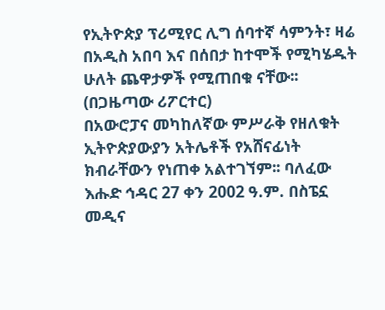የኢትዮጵያ ፕሪሚየር ሊግ ሰባተኛ ሳምንት፣ ዛሬ በአዲስ አበባ እና በሰበታ ከተሞች የሚካሄዱት ሁለት ጨዋታዎች የሚጠበቁ ናቸው፡፡
(በጋዜጣው ሪፖርተር)
በአውሮፓና መካከለኛው ምሥራቅ የዘለቁት ኢትዮጵያውያን አትሌቶች የአሸናፊነት ክብራቸውን የነጠቀ አልተገኘም፡፡ ባለፈው እሑድ ኅዳር 27 ቀን 2002 ዓ.ም. በስፔኗ መዲና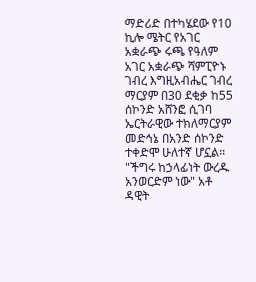ማድሪድ በተካሄደው የ10 ኪሎ ሜትር የአገር አቋራጭ ሩጫ የዓለም አገር አቋራጭ ሻምፒዮኑ ገብረ እግዚአብሔር ገብረ ማርያም በ30 ደቂቃ ከ55 ሰኮንድ አሸንፎ ሲገባ ኤርትራዊው ተክለማርያም መድኅኔ በአንድ ሰኮንድ ተቀድሞ ሁለተኛ ሆኗል፡፡
"ችግሩ ከኃላፊነት ውረዱ አንወርድም ነው" አቶ ዳዊት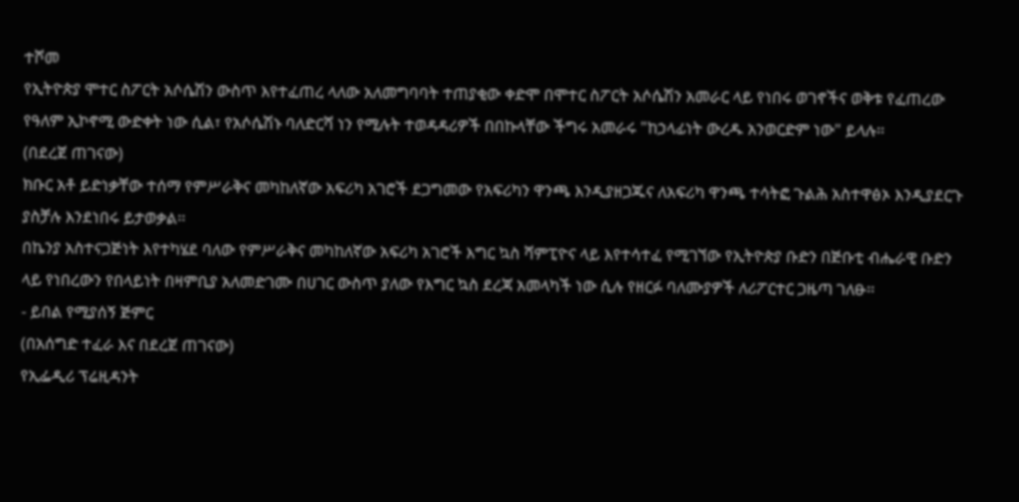ተሾመ
የኢትዮጵያ ሞተር ስፖርት አሶሴሽን ውስጥ እየተፈጠረ ላለው አለመግባባት ተጠያቂው ቀድሞ በሞተር ስፖርት አሶሴሽን አመራር ላይ የነበሩ ወገኖችና ወቅቱ የፈጠረው የዓለም ኢኮኖሚ ውድቀት ነው ሲል፣ የአሶሴሽኑ ባለድርሻ ነን የሚሉት ተወዳዳሪዎች በበኩላቸው ችግሩ አመራሩ "ከኃላፊነት ውረዱ አንወርድም ነው" ይላሉ፡፡
(በደረጀ ጠገናው)
ክቡር አቶ ይድነቃቸው ተሰማ የምሥራቅና መካከለኛው አፍሪካ አገሮች ደጋግመው የአፍሪካን ዋንጫ እንዲያዘጋጁና ለአፍሪካ ዋንጫ ተሳትፎ ጉልሕ አስተዋፅኦ እንዲያደርጉ ያስቻሉ እንደነበሩ ይታወቃል፡፡
በኬንያ አስተናጋጅነት እየተካሄደ ባለው የምሥራቅና መካከለኛው አፍሪካ አገሮች እግር ኳስ ሻምፒዮና ላይ እየተሳተፈ የሚገኘው የኢትዮጵያ ቡድን በጅቡቲ ብሔራዊ ቡድን ላይ የነበረውን የበላይነት በዛምቢያ አለመድገሙ በሀገር ውስጥ ያለው የእግር ኳስ ደረጃ አመላካች ነው ሲሉ የዘርፉ ባለሙያዎች ለሪፖርተር ጋዜጣ ገለፁ፡፡
- ይበል የሚያሰኝ ጅምር
(በአሰግድ ተፈራ እና በደረጀ ጠገናው)
የኢፌዲሪ ፕሬዚዳንት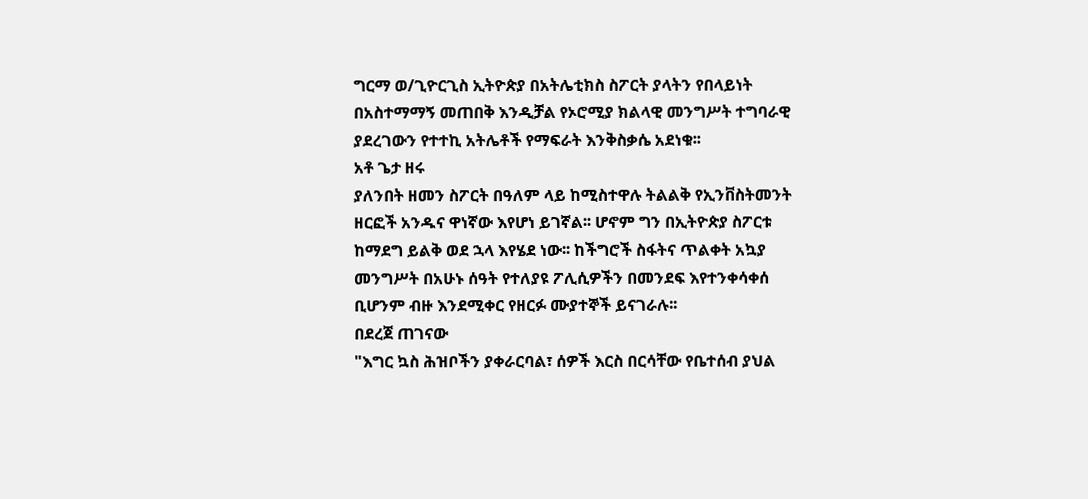ግርማ ወ/ጊዮርጊስ ኢትዮጵያ በአትሌቲክስ ስፖርት ያላትን የበላይነት በአስተማማኝ መጠበቅ እንዲቻል የኦሮሚያ ክልላዊ መንግሥት ተግባራዊ ያደረገውን የተተኪ አትሌቶች የማፍራት እንቅስቃሴ አደነቁ፡፡
አቶ ጌታ ዘሩ
ያለንበት ዘመን ስፖርት በዓለም ላይ ከሚስተዋሉ ትልልቅ የኢንቨስትመንት ዘርፎች አንዱና ዋነኛው እየሆነ ይገኛል፡፡ ሆኖም ግን በኢትዮጵያ ስፖርቱ ከማደግ ይልቅ ወደ ኋላ እየሄደ ነው፡፡ ከችግሮች ስፋትና ጥልቀት አኳያ መንግሥት በአሁኑ ሰዓት የተለያዩ ፖሊሲዎችን በመንደፍ እየተንቀሳቀሰ ቢሆንም ብዙ እንደሚቀር የዘርፉ ሙያተኞች ይናገራሉ፡፡
በደረጀ ጠገናው
"እግር ኳስ ሕዝቦችን ያቀራርባል፣ ሰዎች እርስ በርሳቸው የቤተሰብ ያህል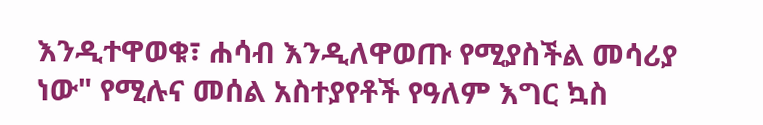እንዲተዋወቁ፣ ሐሳብ እንዲለዋወጡ የሚያስችል መሳሪያ ነው" የሚሉና መሰል አስተያየቶች የዓለም እግር ኳስ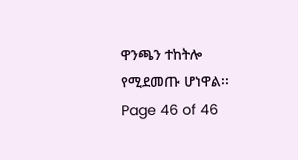ዋንጫን ተከትሎ የሚደመጡ ሆነዋል፡፡
Page 46 of 46